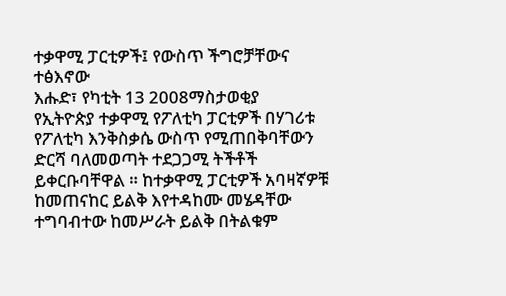ተቃዋሚ ፓርቲዎች፤ የውስጥ ችግሮቻቸውና ተፅእኖው
እሑድ፣ የካቲት 13 2008ማስታወቂያ
የኢትዮጵያ ተቃዋሚ የፖለቲካ ፓርቲዎች በሃገሪቱ የፖለቲካ እንቅስቃሴ ውስጥ የሚጠበቅባቸውን ድርሻ ባለመወጣት ተደጋጋሚ ትችቶች ይቀርቡባቸዋል ። ከተቃዋሚ ፓርቲዎች አባዛኛዎቹ ከመጠናከር ይልቅ እየተዳከሙ መሄዳቸው ተግባብተው ከመሥራት ይልቅ በትልቁም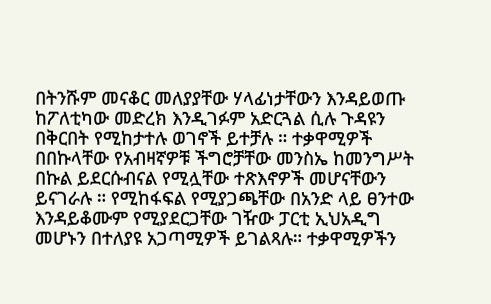በትንሹም መናቆር መለያያቸው ሃላፊነታቸውን እንዳይወጡ ከፖለቲካው መድረክ እንዲገፉም አድርጓል ሲሉ ጉዳዩን በቅርበት የሚከታተሉ ወገኖች ይተቻሉ ። ተቃዋሚዎች በበኩላቸው የአብዛኛዎቹ ችግሮቻቸው መንስኤ ከመንግሥት በኩል ይደርሱብናል የሚሏቸው ተጽእኖዎች መሆናቸውን ይናገራሉ ። የሚከፋፍል የሚያጋጫቸው በአንድ ላይ ፀንተው እንዳይቆሙም የሚያደርጋቸው ገዥው ፓርቲ ኢህአዲግ መሆኑን በተለያዩ አጋጣሚዎች ይገልጻሉ። ተቃዋሚዎችን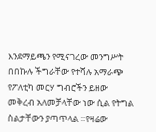እንደማይጫን የሚናገረው መንግሥት በበኩሉ ችግራቸው የተሻሉ አማራጭ የፖለቲካ መርሃ ግብሮችን ይዘው መቅረብ አለመቻላቸው ነው ሲል የትግል ስልታቸውን ያጣጥላል ።የዛሬው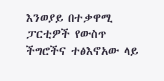እንወያይ በተቃዋሚ ፓርቲዎች የውስጥ ችግሮችና ተፅእኖአው ላይ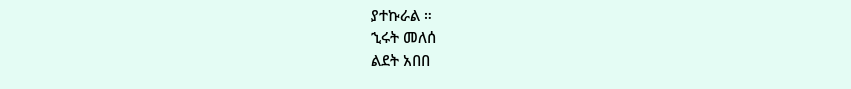ያተኩራል ።
ኂሩት መለሰ
ልደት አበበ